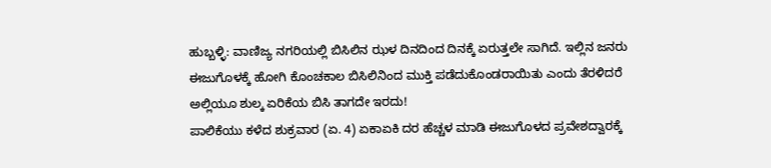ಹುಬ್ಬಳ್ಳಿ: ವಾಣಿಜ್ಯ ನಗರಿಯಲ್ಲಿ ಬಿಸಿಲಿನ ಝಳ ದಿನದಿಂದ ದಿನಕ್ಕೆ ಏರುತ್ತಲೇ ಸಾಗಿದೆ. ಇಲ್ಲಿನ ಜನರು ಈಜುಗೊಳಕ್ಕೆ ಹೋಗಿ ಕೊಂಚಕಾಲ ಬಿಸಿಲಿನಿಂದ ಮುಕ್ತಿ ಪಡೆದುಕೊಂಡರಾಯಿತು ಎಂದು ತೆರಳಿದರೆ ಅಲ್ಲಿಯೂ ಶುಲ್ಕ ಏರಿಕೆಯ ಬಿಸಿ ತಾಗದೇ ಇರದು!
ಪಾಲಿಕೆಯು ಕಳೆದ ಶುಕ್ರವಾರ (ಏ. 4) ಏಕಾಏಕಿ ದರ ಹೆಚ್ಚಳ ಮಾಡಿ ಈಜುಗೊಳದ ಪ್ರವೇಶದ್ವಾರಕ್ಕೆ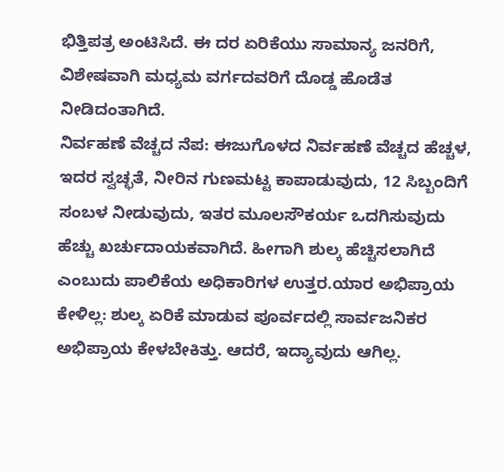ಭಿತ್ತಿಪತ್ರ ಅಂಟಿಸಿದೆ. ಈ ದರ ಏರಿಕೆಯು ಸಾಮಾನ್ಯ ಜನರಿಗೆ, ವಿಶೇಷವಾಗಿ ಮಧ್ಯಮ ವರ್ಗದವರಿಗೆ ದೊಡ್ಡ ಹೊಡೆತ ನೀಡಿದಂತಾಗಿದೆ.
ನಿರ್ವಹಣೆ ವೆಚ್ಚದ ನೆಪ: ಈಜುಗೊಳದ ನಿರ್ವಹಣೆ ವೆಚ್ಚದ ಹೆಚ್ಚಳ, ಇದರ ಸ್ವಚ್ಛತೆ, ನೀರಿನ ಗುಣಮಟ್ಟ ಕಾಪಾಡುವುದು, 12 ಸಿಬ್ಬಂದಿಗೆ ಸಂಬಳ ನೀಡುವುದು, ಇತರ ಮೂಲಸೌಕರ್ಯ ಒದಗಿಸುವುದು ಹೆಚ್ಚು ಖರ್ಚುದಾಯಕವಾಗಿದೆ. ಹೀಗಾಗಿ ಶುಲ್ಕ ಹೆಚ್ಚಿಸಲಾಗಿದೆ ಎಂಬುದು ಪಾಲಿಕೆಯ ಅಧಿಕಾರಿಗಳ ಉತ್ತರ.ಯಾರ ಅಭಿಪ್ರಾಯ ಕೇಳಿಲ್ಲ: ಶುಲ್ಕ ಏರಿಕೆ ಮಾಡುವ ಪೂರ್ವದಲ್ಲಿ ಸಾರ್ವಜನಿಕರ ಅಭಿಪ್ರಾಯ ಕೇಳಬೇಕಿತ್ತು. ಆದರೆ, ಇದ್ಯಾವುದು ಆಗಿಲ್ಲ.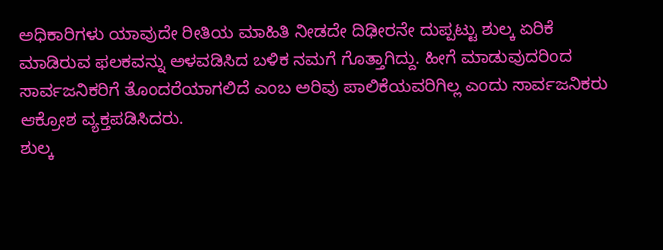ಅಧಿಕಾರಿಗಳು ಯಾವುದೇ ರೀತಿಯ ಮಾಹಿತಿ ನೀಡದೇ ದಿಢೀರನೇ ದುಪ್ಪಟ್ಟು ಶುಲ್ಕ ಏರಿಕೆ ಮಾಡಿರುವ ಫಲಕವನ್ನು ಅಳವಡಿಸಿದ ಬಳಿಕ ನಮಗೆ ಗೊತ್ತಾಗಿದ್ದು. ಹೀಗೆ ಮಾಡುವುದರಿಂದ ಸಾರ್ವಜನಿಕರಿಗೆ ತೊಂದರೆಯಾಗಲಿದೆ ಎಂಬ ಅರಿವು ಪಾಲಿಕೆಯವರಿಗಿಲ್ಲ ಎಂದು ಸಾರ್ವಜನಿಕರು ಆಕ್ರೋಶ ವ್ಯಕ್ತಪಡಿಸಿದರು.
ಶುಲ್ಕ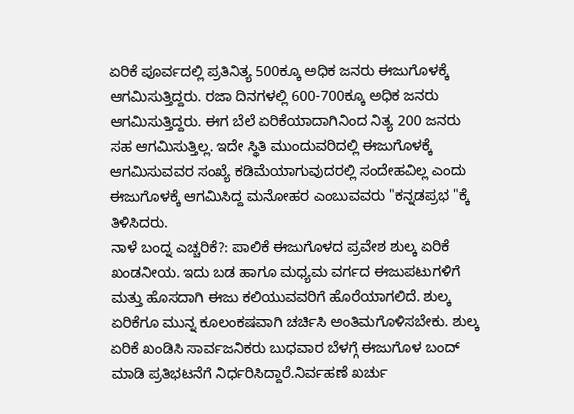ಏರಿಕೆ ಪೂರ್ವದಲ್ಲಿ ಪ್ರತಿನಿತ್ಯ 500ಕ್ಕೂ ಅಧಿಕ ಜನರು ಈಜುಗೊಳಕ್ಕೆ ಆಗಮಿಸುತ್ತಿದ್ದರು. ರಜಾ ದಿನಗಳಲ್ಲಿ 600-700ಕ್ಕೂ ಅಧಿಕ ಜನರು ಆಗಮಿಸುತ್ತಿದ್ದರು. ಈಗ ಬೆಲೆ ಏರಿಕೆಯಾದಾಗಿನಿಂದ ನಿತ್ಯ 200 ಜನರು ಸಹ ಆಗಮಿಸುತ್ತಿಲ್ಲ. ಇದೇ ಸ್ಥಿತಿ ಮುಂದುವರಿದಲ್ಲಿ ಈಜುಗೊಳಕ್ಕೆ ಆಗಮಿಸುವವರ ಸಂಖ್ಯೆ ಕಡಿಮೆಯಾಗುವುದರಲ್ಲಿ ಸಂದೇಹವಿಲ್ಲ ಎಂದು ಈಜುಗೊಳಕ್ಕೆ ಆಗಮಿಸಿದ್ದ ಮನೋಹರ ಎಂಬುವವರು "ಕನ್ನಡಪ್ರಭ "ಕ್ಕೆ ತಿಳಿಸಿದರು.
ನಾಳೆ ಬಂದ್ನ ಎಚ್ಚರಿಕೆ?: ಪಾಲಿಕೆ ಈಜುಗೊಳದ ಪ್ರವೇಶ ಶುಲ್ಕ ಏರಿಕೆ ಖಂಡನೀಯ. ಇದು ಬಡ ಹಾಗೂ ಮಧ್ಯಮ ವರ್ಗದ ಈಜುಪಟುಗಳಿಗೆ ಮತ್ತು ಹೊಸದಾಗಿ ಈಜು ಕಲಿಯುವವರಿಗೆ ಹೊರೆಯಾಗಲಿದೆ. ಶುಲ್ಕ ಏರಿಕೆಗೂ ಮುನ್ನ ಕೂಲಂಕಷವಾಗಿ ಚರ್ಚಿಸಿ ಅಂತಿಮಗೊಳಿಸಬೇಕು. ಶುಲ್ಕ ಏರಿಕೆ ಖಂಡಿಸಿ ಸಾರ್ವಜನಿಕರು ಬುಧವಾರ ಬೆಳಗ್ಗೆ ಈಜುಗೊಳ ಬಂದ್ ಮಾಡಿ ಪ್ರತಿಭಟನೆಗೆ ನಿರ್ಧರಿಸಿದ್ದಾರೆ.ನಿರ್ವಹಣೆ ಖರ್ಚು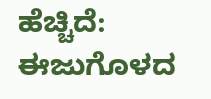ಹೆಚ್ಚಿದೆ: ಈಜುಗೊಳದ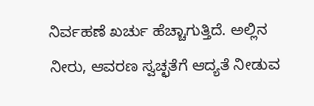ನಿರ್ವಹಣೆ ಖರ್ಚು ಹೆಚ್ಚಾಗುತ್ತಿದೆ. ಅಲ್ಲಿನ ನೀರು, ಆವರಣ ಸ್ವಚ್ಛತೆಗೆ ಆದ್ಯತೆ ನೀಡುವ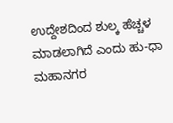ಉದ್ದೇಶದಿಂದ ಶುಲ್ಕ ಹೆಚ್ಚಳ ಮಾಡಲಾಗಿದೆ ಎಂದು ಹು-ಧಾ ಮಹಾನಗರ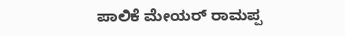ಪಾಲಿಕೆ ಮೇಯರ್ ರಾಮಪ್ಪ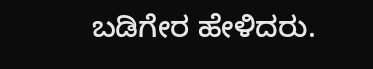ಬಡಿಗೇರ ಹೇಳಿದರು.